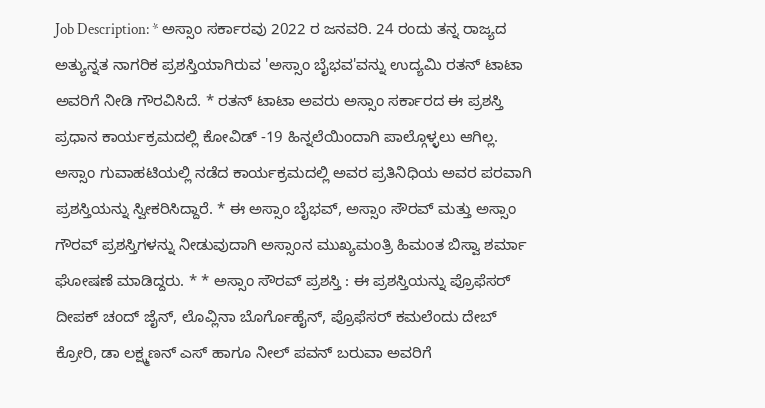Job Description: * ಅಸ್ಸಾಂ ಸರ್ಕಾರವು 2022 ರ ಜನವರಿ. 24 ರಂದು ತನ್ನ ರಾಜ್ಯದ ಅತ್ಯುನ್ನತ ನಾಗರಿಕ ಪ್ರಶಸ್ತಿಯಾಗಿರುವ 'ಅಸ್ಸಾಂ ಬೈಭವ'ವನ್ನು ಉದ್ಯಮಿ ರತನ್ ಟಾಟಾ ಅವರಿಗೆ ನೀಡಿ ಗೌರವಿಸಿದೆ. * ರತನ್ ಟಾಟಾ ಅವರು ಅಸ್ಸಾಂ ಸರ್ಕಾರದ ಈ ಪ್ರಶಸ್ತಿ ಪ್ರಧಾನ ಕಾರ್ಯಕ್ರಮದಲ್ಲಿ ಕೋವಿಡ್ -19 ಹಿನ್ನಲೆಯಿಂದಾಗಿ ಪಾಲ್ಗೊಳ್ಳಲು ಆಗಿಲ್ಲ. ಅಸ್ಸಾಂ ಗುವಾಹಟಿಯಲ್ಲಿ ನಡೆದ ಕಾರ್ಯಕ್ರಮದಲ್ಲಿ ಅವರ ಪ್ರತಿನಿಧಿಯ ಅವರ ಪರವಾಗಿ ಪ್ರಶಸ್ತಿಯನ್ನು ಸ್ವೀಕರಿಸಿದ್ದಾರೆ. * ಈ ಅಸ್ಸಾಂ ಬೈಭವ್, ಅಸ್ಸಾಂ ಸೌರವ್ ಮತ್ತು ಅಸ್ಸಾಂ ಗೌರವ್ ಪ್ರಶಸ್ತಿಗಳನ್ನು ನೀಡುವುದಾಗಿ ಅಸ್ಸಾಂನ ಮುಖ್ಯಮಂತ್ರಿ ಹಿಮಂತ ಬಿಸ್ವಾ ಶರ್ಮಾ ಘೋಷಣೆ ಮಾಡಿದ್ದರು. * * ಅಸ್ಸಾಂ ಸೌರವ್ ಪ್ರಶಸ್ತಿ : ಈ ಪ್ರಶಸ್ತಿಯನ್ನು ಪ್ರೊಫೆಸರ್ ದೀಪಕ್ ಚಂದ್ ಜೈನ್, ಲೊವ್ಲಿನಾ ಬೊರ್ಗೊಹೈನ್, ಪ್ರೊಫೆಸರ್ ಕಮಲೆಂದು ದೇಬ್ ಕ್ರೋರಿ, ಡಾ ಲಕ್ಷ್ಮಣನ್ ಎಸ್ ಹಾಗೂ ನೀಲ್ ಪವನ್ ಬರುವಾ ಅವರಿಗೆ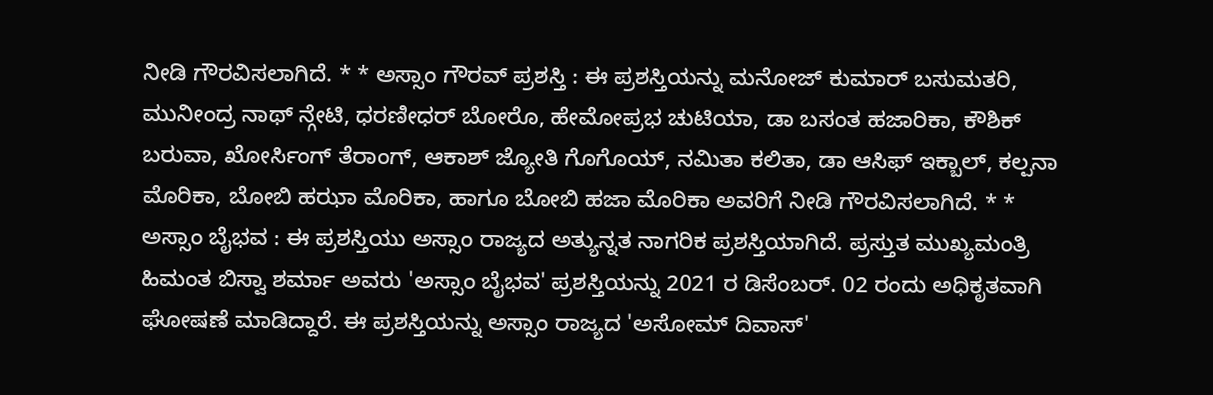ನೀಡಿ ಗೌರವಿಸಲಾಗಿದೆ. * * ಅಸ್ಸಾಂ ಗೌರವ್ ಪ್ರಶಸ್ತಿ : ಈ ಪ್ರಶಸ್ತಿಯನ್ನು ಮನೋಜ್ ಕುಮಾರ್ ಬಸುಮತರಿ, ಮುನೀಂದ್ರ ನಾಥ್ ನ್ಗೇಟಿ, ಧರಣೀಧರ್ ಬೋರೊ, ಹೇಮೋಪ್ರಭ ಚುಟಿಯಾ, ಡಾ ಬಸಂತ ಹಜಾರಿಕಾ, ಕೌಶಿಕ್ ಬರುವಾ, ಖೋರ್ಸಿಂಗ್ ತೆರಾಂಗ್, ಆಕಾಶ್ ಜ್ಯೋತಿ ಗೊಗೊಯ್, ನಮಿತಾ ಕಲಿತಾ, ಡಾ ಆಸಿಫ್ ಇಕ್ಬಾಲ್, ಕಲ್ಪನಾ ಮೊರಿಕಾ, ಬೋಬಿ ಹಝಾ ಮೊರಿಕಾ, ಹಾಗೂ ಬೋಬಿ ಹಜಾ ಮೊರಿಕಾ ಅವರಿಗೆ ನೀಡಿ ಗೌರವಿಸಲಾಗಿದೆ. * * ಅಸ್ಸಾಂ ಬೈಭವ : ಈ ಪ್ರಶಸ್ತಿಯು ಅಸ್ಸಾಂ ರಾಜ್ಯದ ಅತ್ಯುನ್ನತ ನಾಗರಿಕ ಪ್ರಶಸ್ತಿಯಾಗಿದೆ. ಪ್ರಸ್ತುತ ಮುಖ್ಯಮಂತ್ರಿ ಹಿಮಂತ ಬಿಸ್ವಾ ಶರ್ಮಾ ಅವರು 'ಅಸ್ಸಾಂ ಬೈಭವ' ಪ್ರಶಸ್ತಿಯನ್ನು 2021 ರ ಡಿಸೆಂಬರ್. 02 ರಂದು ಅಧಿಕೃತವಾಗಿ ಘೋಷಣೆ ಮಾಡಿದ್ದಾರೆ. ಈ ಪ್ರಶಸ್ತಿಯನ್ನು ಅಸ್ಸಾಂ ರಾಜ್ಯದ 'ಅಸೋಮ್ ದಿವಾಸ್'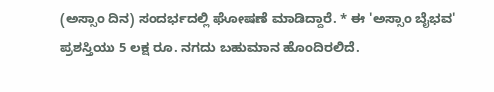(ಅಸ್ಸಾಂ ದಿನ) ಸಂದರ್ಭದಲ್ಲಿ ಘೋಷಣೆ ಮಾಡಿದ್ದಾರೆ. * ಈ 'ಅಸ್ಸಾಂ ಬೈಭವ' ಪ್ರಶಸ್ತಿಯು 5 ಲಕ್ಷ ರೂ. ನಗದು ಬಹುಮಾನ ಹೊಂದಿರಲಿದೆ.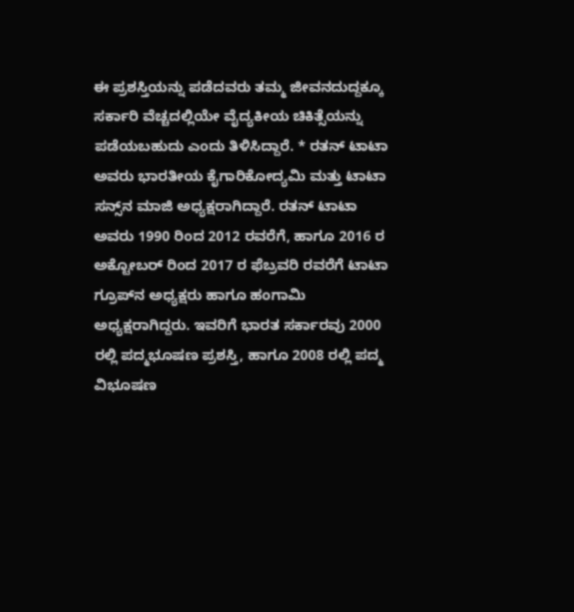ಈ ಪ್ರಶಸ್ತಿಯನ್ನು ಪಡೆದವರು ತಮ್ಮ ಜೀವನದುದ್ದಕ್ಕೂ ಸರ್ಕಾರಿ ವೆಚ್ಚದಲ್ಲಿಯೇ ವೈದ್ಯಕೀಯ ಚಿಕಿತ್ಸೆಯನ್ನು ಪಡೆಯಬಹುದು ಎಂದು ತಿಳಿಸಿದ್ದಾರೆ. * ರತನ್ ಟಾಟಾ ಅವರು ಭಾರತೀಯ ಕೈಗಾರಿಕೋದ್ಯಮಿ ಮತ್ತು ಟಾಟಾ ಸನ್ಸ್‌ನ ಮಾಜಿ ಅಧ್ಯಕ್ಷರಾಗಿದ್ದಾರೆ. ರತನ್ ಟಾಟಾ ಅವರು 1990 ರಿಂದ 2012 ರವರೆಗೆ, ಹಾಗೂ 2016 ರ ಅಕ್ಟೋಬರ್ ರಿಂದ 2017 ರ ಫೆಬ್ರವರಿ ರವರೆಗೆ ಟಾಟಾ ಗ್ರೂಪ್‌ನ ಅಧ್ಯಕ್ಷರು ಹಾಗೂ ಹಂಗಾಮಿ ಅಧ್ಯಕ್ಷರಾಗಿದ್ದರು. ಇವರಿಗೆ ಭಾರತ ಸರ್ಕಾರವು 2000 ರಲ್ಲಿ ಪದ್ಮಭೂಷಣ ಪ್ರಶಸ್ತಿ, ಹಾಗೂ 2008 ರಲ್ಲಿ ಪದ್ಮ ವಿಭೂಷಣ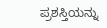ಪ್ರಶಸ್ತಿಯನ್ನು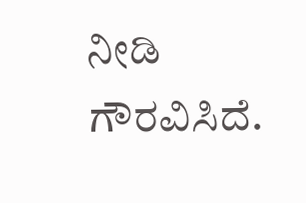ನೀಡಿ ಗೌರವಿಸಿದೆ.